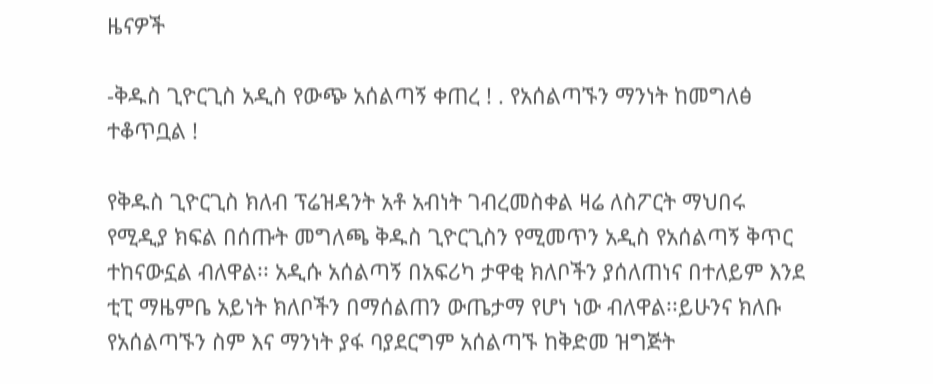ዜናዎች

-ቅዱስ ጊዮርጊስ አዲስ የውጭ አሰልጣኝ ቀጠረ ! . የአሰልጣኙን ማንነት ከመግለፅ ተቆጥቧል !

የቅዱስ ጊዮርጊስ ክለብ ፕሬዝዳንት አቶ አብነት ገብረመስቀል ዛሬ ለስፖርት ማህበሩ የሚዲያ ክፍል በሰጡት መግለጫ ቅዱስ ጊዮርጊስን የሚመጥን አዲስ የአሰልጣኝ ቅጥር ተከናውኗል ብለዋል፡፡ አዲሱ አሰልጣኝ በአፍሪካ ታዋቂ ክለቦችን ያሰለጠነና በተለይም እንደ ቲፒ ማዜምቤ አይነት ክለቦችን በማሰልጠን ውጤታማ የሆነ ነው ብለዋል፡፡ይሁንና ክለቡ የአሰልጣኙን ስም እና ማንነት ያፋ ባያደርግም አሰልጣኙ ከቅድመ ዝግጅት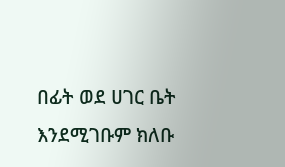በፊት ወደ ሀገር ቤት እንደሚገቡም ክለቡ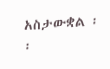አስታውቋል ፡፡